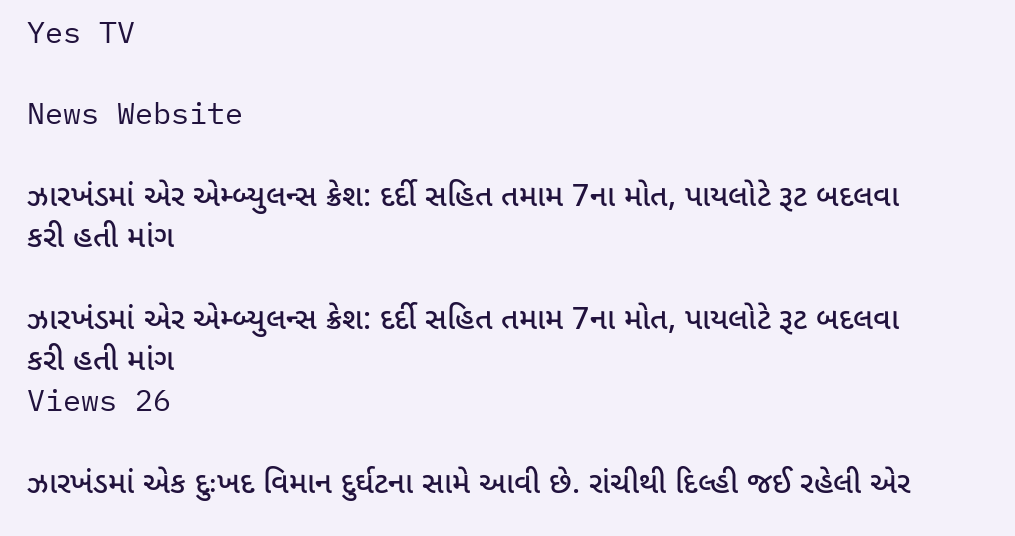Yes TV

News Website

ઝારખંડમાં એર એમ્બ્યુલન્સ ક્રેશ: દર્દી સહિત તમામ 7ના મોત, પાયલોટે રૂટ બદલવા કરી હતી માંગ

ઝારખંડમાં એર એમ્બ્યુલન્સ ક્રેશ: દર્દી સહિત તમામ 7ના મોત, પાયલોટે રૂટ બદલવા કરી હતી માંગ
Views 26

ઝારખંડમાં એક દુઃખદ વિમાન દુર્ઘટના સામે આવી છે. રાંચીથી દિલ્હી જઈ રહેલી એર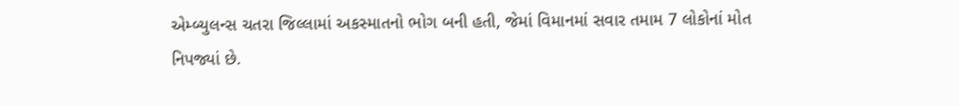એમ્બ્યુલન્સ ચતરા જિલ્લામાં અકસ્માતનો ભોગ બની હતી, જેમાં વિમાનમાં સવાર તમામ 7 લોકોનાં મોત નિપજ્યાં છે.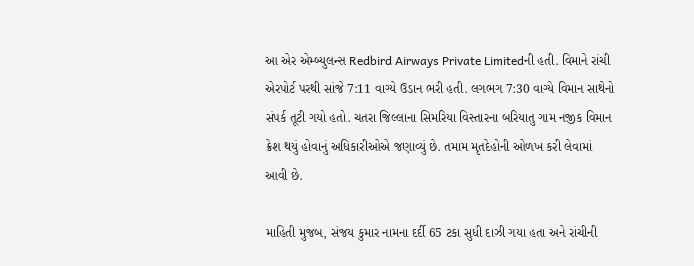આ એર એમ્બ્યુલન્સ Redbird Airways Private Limitedની હતી. વિમાને રાંચી એરપોર્ટ પરથી સાંજે 7:11 વાગ્યે ઉડાન ભરી હતી. લગભગ 7:30 વાગ્યે વિમાન સાથેનો સંપર્ક તૂટી ગયો હતો. ચતરા જિલ્લાના સિમરિયા વિસ્તારના બરિયાતુ ગામ નજીક વિમાન ક્રેશ થયું હોવાનું અધિકારીઓએ જણાવ્યું છે. તમામ મૃતદેહોની ઓળખ કરી લેવામાં આવી છે.

માહિતી મુજબ, સંજય કુમાર નામના દર્દી 65 ટકા સુધી દાઝી ગયા હતા અને રાંચીની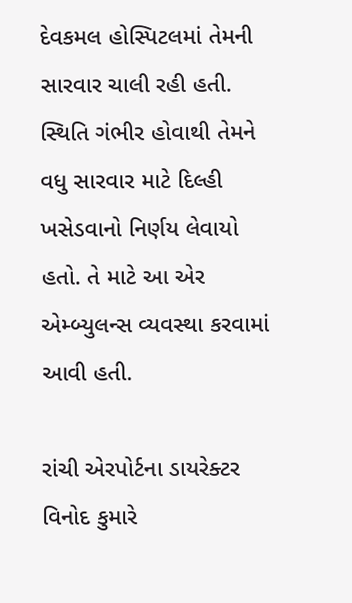દેવકમલ હોસ્પિટલમાં તેમની સારવાર ચાલી રહી હતી. સ્થિતિ ગંભીર હોવાથી તેમને વધુ સારવાર માટે દિલ્હી ખસેડવાનો નિર્ણય લેવાયો હતો. તે માટે આ એર એમ્બ્યુલન્સ વ્યવસ્થા કરવામાં આવી હતી.

રાંચી એરપોર્ટના ડાયરેક્ટર વિનોદ કુમારે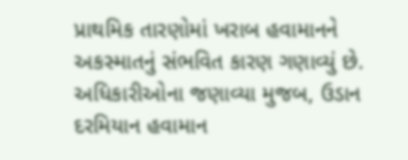પ્રાથમિક તારણોમાં ખરાબ હવામાનને અકસ્માતનું સંભવિત કારણ ગણાવ્યું છે. અધિકારીઓના જણાવ્યા મુજબ, ઉડાન દરમિયાન હવામાન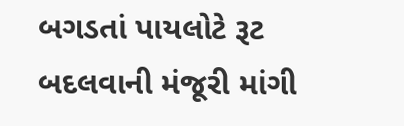બગડતાં પાયલોટે રૂટ બદલવાની મંજૂરી માંગી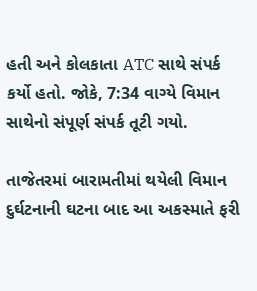હતી અને કોલકાતા ATC સાથે સંપર્ક કર્યો હતો. જોકે, 7:34 વાગ્યે વિમાન સાથેનો સંપૂર્ણ સંપર્ક તૂટી ગયો.

તાજેતરમાં બારામતીમાં થયેલી વિમાન દુર્ઘટનાની ઘટના બાદ આ અકસ્માતે ફરી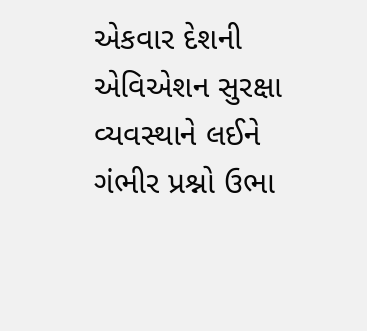એકવાર દેશની એવિએશન સુરક્ષા વ્યવસ્થાને લઈને ગંભીર પ્રશ્નો ઉભા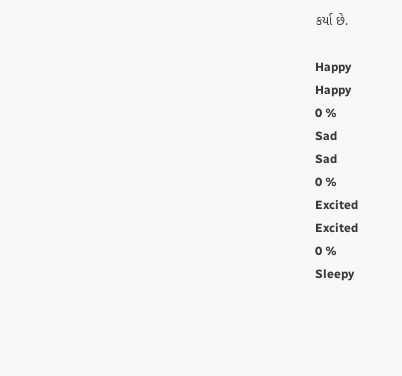કર્યા છે.

Happy
Happy
0 %
Sad
Sad
0 %
Excited
Excited
0 %
Sleepy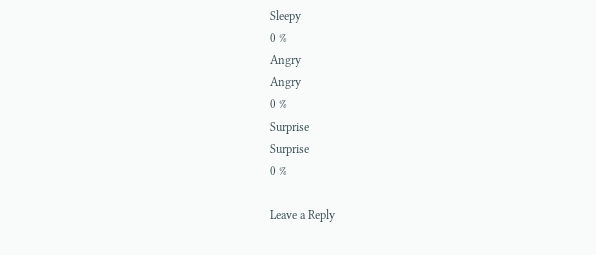Sleepy
0 %
Angry
Angry
0 %
Surprise
Surprise
0 %

Leave a Reply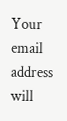Your email address will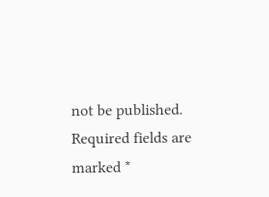not be published. Required fields are marked *